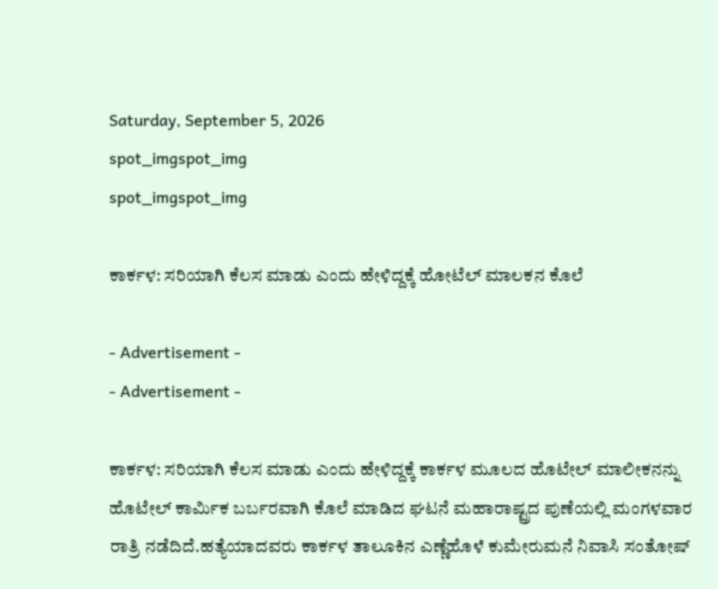Saturday, September 5, 2026
spot_imgspot_img
spot_imgspot_img

ಕಾರ್ಕಳ: ಸರಿಯಾಗಿ ಕೆಲಸ ಮಾಡು ಎಂದು ಹೇಳಿದ್ದಕ್ಕೆ ಹೋಟೆಲ್ ಮಾಲಕನ ಕೊಲೆ

- Advertisement -
- Advertisement -

ಕಾರ್ಕಳ: ಸರಿಯಾಗಿ ಕೆಲಸ ಮಾಡು ಎಂದು ಹೇಳಿದ್ದಕ್ಕೆ ಕಾರ್ಕಳ ಮೂಲದ ಹೊಟೇಲ್ ಮಾಲೀಕನನ್ನು ಹೊಟೇಲ್‌ ಕಾರ್ಮಿಕ ಬರ್ಬರವಾಗಿ ಕೊಲೆ ಮಾಡಿದ ಘಟನೆ ಮಹಾರಾಷ್ಟ್ರದ ಪುಣೆಯಲ್ಲಿ ಮಂಗಳವಾರ ರಾತ್ರಿ ನಡೆದಿದೆ.ಹತ್ಯೆಯಾದವರು ಕಾರ್ಕಳ ತಾಲೂಕಿನ ಎಣ್ಣೆಹೊಳೆ ಕುಮೇರುಮನೆ ನಿವಾಸಿ ಸಂತೋಷ್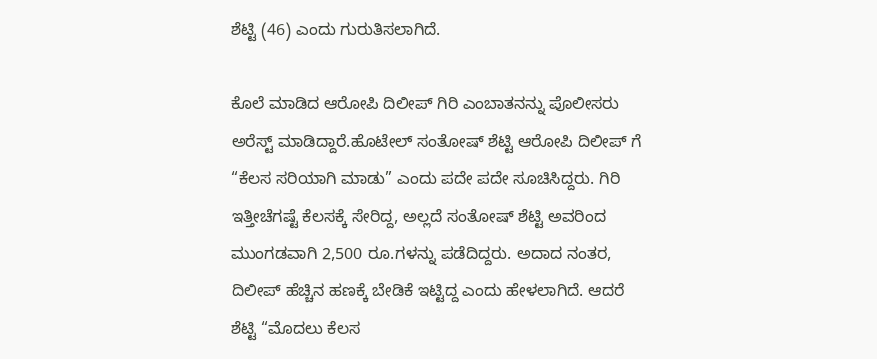ಶೆಟ್ಟಿ (46) ಎಂದು ಗುರುತಿಸಲಾಗಿದೆ.

ಕೊಲೆ ಮಾಡಿದ ಆರೋಪಿ ದಿಲೀಪ್‌ ಗಿರಿ ಎಂಬಾತನನ್ನು ಪೊಲೀಸರು ಅರೆಸ್ಟ್ ಮಾಡಿದ್ದಾರೆ.ಹೊಟೇಲ್ ಸಂತೋಷ್ ಶೆಟ್ಟಿ ಆರೋಪಿ ದಿಲೀಪ್‌ ಗೆ “ಕೆಲಸ ಸರಿಯಾಗಿ ಮಾಡು” ಎಂದು ಪದೇ ಪದೇ ಸೂಚಿಸಿದ್ದರು. ಗಿರಿ ಇತ್ತೀಚೆಗಷ್ಟೆ ಕೆಲಸಕ್ಕೆ ಸೇರಿದ್ದ, ಅಲ್ಲದೆ ಸಂತೋಷ್ ಶೆಟ್ಟಿ ಅವರಿಂದ ಮುಂಗಡವಾಗಿ 2,500 ರೂ.ಗಳನ್ನು ಪಡೆದಿದ್ದರು. ಅದಾದ ನಂತರ, ದಿಲೀಪ್ ಹೆಚ್ಚಿನ ಹಣಕ್ಕೆ ಬೇಡಿಕೆ ಇಟ್ಟಿದ್ದ ಎಂದು ಹೇಳಲಾಗಿದೆ. ಆದರೆ ಶೆಟ್ಟಿ “ಮೊದಲು ಕೆಲಸ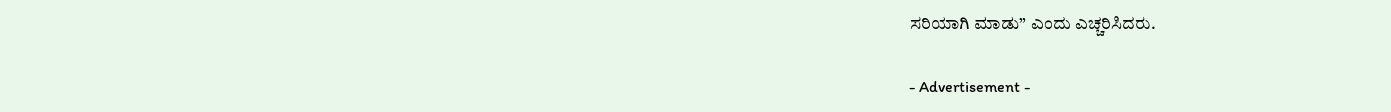ಸರಿಯಾಗಿ ಮಾಡು” ಎಂದು ಎಚ್ಚರಿಸಿದರು.

- Advertisement -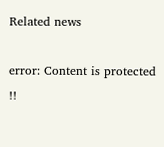Related news

error: Content is protected !!